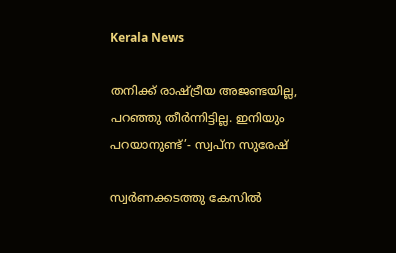Kerala News

തനിക്ക് രാഷ്ട്രീയ അജണ്ടയില്ല, പറഞ്ഞു തീര്‍ന്നിട്ടില്ല. ഇനിയും പറയാനുണ്ട്’- സ്വപ്ന സുരേഷ്

സ്വര്‍ണക്കടത്തു കേസില്‍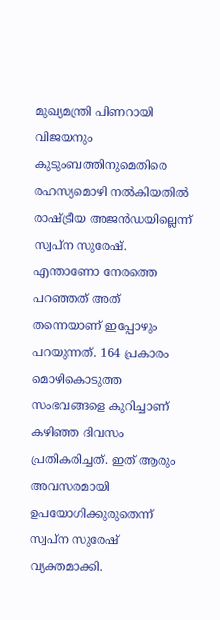മുഖ്യമന്ത്രി പിണറായി വിജയനും കുടുംബത്തിനുമെതിരെ രഹസ്യമൊഴി നല്‍കിയതില്‍ രാഷ്ട്രീയ അജന്‍ഡയില്ലെന്ന് സ്വപ്ന സുരേഷ്. എന്താണോ നേരത്തെ പറഞ്ഞത് അത് തന്നെയാണ് ഇപ്പോഴും പറയുന്നത്. 164 പ്രകാരം മൊഴികൊടുത്ത സംഭവങ്ങളെ കുറിച്ചാണ് കഴിഞ്ഞ ദിവസം പ്രതികരിച്ചത്. ഇത് ആരും അവസരമായി ഉപയോഗിക്കുരുതെന്ന് സ്വപ്‌ന സുരേഷ് വ്യക്തമാക്കി.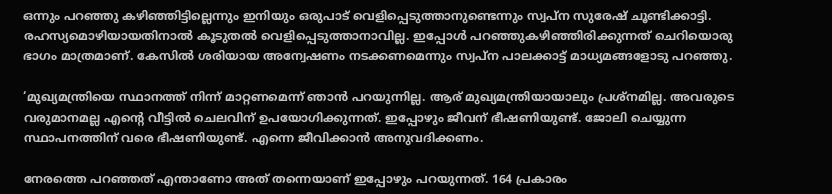ഒന്നും പറഞ്ഞു കഴിഞ്ഞിട്ടില്ലെന്നും ഇനിയും ഒരുപാട് വെളിപ്പെടുത്താനുണ്ടെന്നും സ്വപ്ന സുരേഷ് ചൂണ്ടിക്കാട്ടി. രഹസ്യമൊഴിയായതിനാല്‍ കൂടുതല്‍ വെളിപ്പെടുത്താനാവില്ല. ഇപ്പോള്‍ പറഞ്ഞുകഴിഞ്ഞിരിക്കുന്നത് ചെറിയൊരു ഭാഗം മാത്രമാണ്. കേസില്‍ ശരിയായ അന്വേഷണം നടക്കണമെന്നും സ്വപ്ന പാലക്കാട്ട് മാധ്യമങ്ങളോടു പറഞ്ഞു.

‘മുഖ്യമന്ത്രിയെ സ്ഥാനത്ത് നിന്ന് മാറ്റണമെന്ന് ഞാന്‍ പറയുന്നില്ല. ആര് മുഖ്യമന്ത്രിയായാലും പ്രശ്‌നമില്ല. അവരുടെ വരുമാനമല്ല എന്റെ വീട്ടില്‍ ചെലവിന് ഉപയോഗിക്കുന്നത്. ഇപ്പോഴും ജീവന് ഭീഷണിയുണ്ട്. ജോലി ചെയ്യുന്ന സ്ഥാപനത്തിന് വരെ ഭീഷണിയുണ്ട്. എന്നെ ജീവിക്കാന്‍ അനുവദിക്കണം.

നേരത്തെ പറഞ്ഞത് എന്താണോ അത് തന്നെയാണ് ഇപ്പോഴും പറയുന്നത്. 164 പ്രകാരം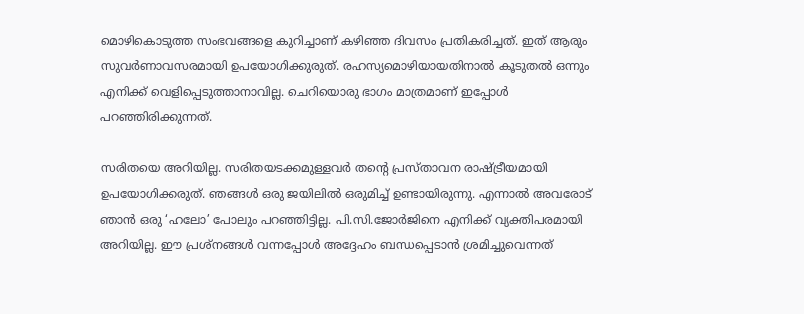മൊഴികൊടുത്ത സംഭവങ്ങളെ കുറിച്ചാണ് കഴിഞ്ഞ ദിവസം പ്രതികരിച്ചത്. ഇത് ആരും സുവര്‍ണാവസരമായി ഉപയോഗിക്കുരുത്. രഹസ്യമൊഴിയായതിനാല്‍ കൂടുതല്‍ ഒന്നും എനിക്ക് വെളിപ്പെടുത്താനാവില്ല. ചെറിയൊരു ഭാഗം മാത്രമാണ് ഇപ്പോള്‍ പറഞ്ഞിരിക്കുന്നത്.

സരിതയെ അറിയില്ല. സരിതയടക്കമുള്ളവര്‍ തന്റെ പ്രസ്താവന രാഷ്ട്രീയമായി ഉപയോഗിക്കരുത്. ഞങ്ങള്‍ ഒരു ജയിലില്‍ ഒരുമിച്ച് ഉണ്ടായിരുന്നു. എന്നാല്‍ അവരോട് ഞാന്‍ ഒരു ‘ഹലോ’ പോലും പറഞ്ഞിട്ടില്ല. പി.സി.ജോര്‍ജിനെ എനിക്ക് വ്യക്തിപരമായി അറിയില്ല. ഈ പ്രശ്‌നങ്ങള്‍ വന്നപ്പോള്‍ അദ്ദേഹം ബന്ധപ്പെടാന്‍ ശ്രമിച്ചുവെന്നത്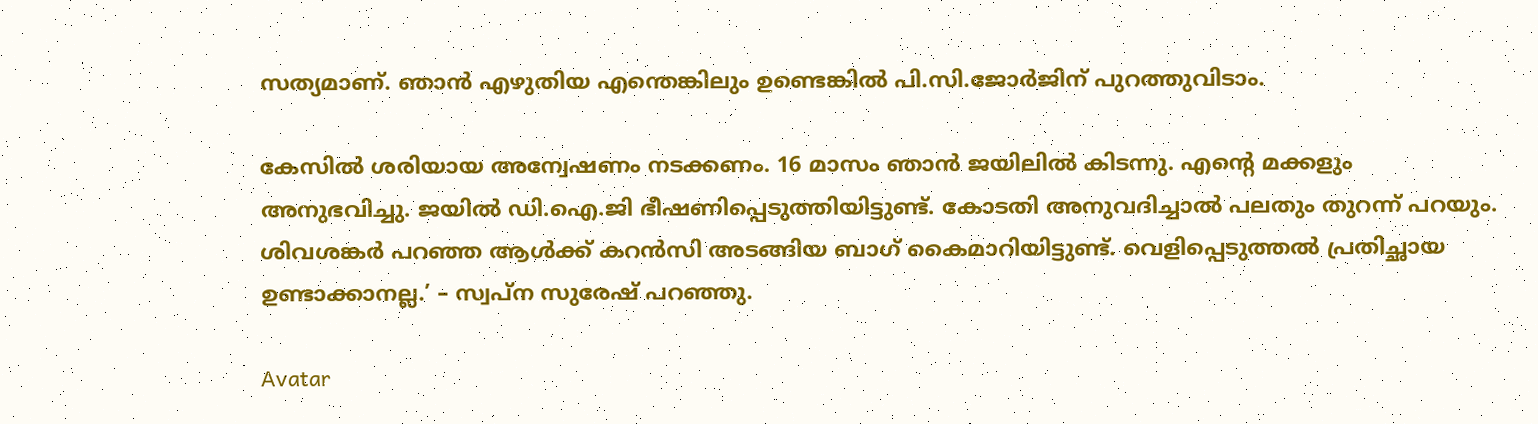സത്യമാണ്. ഞാന്‍ എഴുതിയ എന്തെങ്കിലും ഉണ്ടെങ്കില്‍ പി.സി.ജോര്‍ജിന് പുറത്തുവിടാം.

കേസില്‍ ശരിയായ അന്വേഷണം നടക്കണം. 16 മാസം ഞാന്‍ ജയിലില്‍ കിടന്നു. എന്റെ മക്കളും അനുഭവിച്ചു. ജയില്‍ ഡി.ഐ.ജി ഭീഷണിപ്പെടുത്തിയിട്ടുണ്ട്. കോടതി അനുവദിച്ചാല്‍ പലതും തുറന്ന് പറയും. ശിവശങ്കര്‍ പറഞ്ഞ ആള്‍ക്ക് കറന്‍സി അടങ്ങിയ ബാഗ് കൈമാറിയിട്ടുണ്ട്. വെളിപ്പെടുത്തല്‍ പ്രതിച്ഛായ ഉണ്ടാക്കാനല്ല.’ – സ്വപ്ന സുരേഷ് പറഞ്ഞു.

Avatar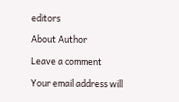editors

About Author

Leave a comment

Your email address will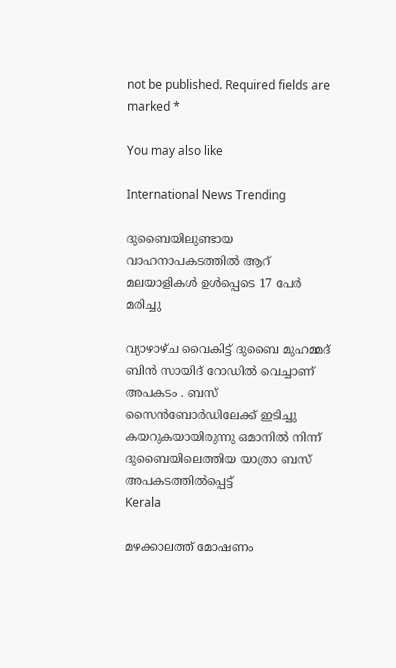not be published. Required fields are marked *

You may also like

International News Trending

ദുബൈയിലുണ്ടായ വാഹനാപകടത്തില്‍ ആറ് മലയാളികള്‍ ഉള്‍പ്പെടെ 17 പേര്‍ മരിച്ചു

വ്യാഴാഴ്ച വൈകിട്ട് ദുബൈ മുഹമ്മദ് ബിൻ സായിദ് റോഡിൽ വെച്ചാണ് അപകടം . ബസ് സൈൻബോർഡിലേക്ക് ഇടിച്ചു കയറുകയായിരുന്നു ഒമാനിൽ നിന്ന് ദുബൈയിലെത്തിയ യാത്രാ ബസ് അപകടത്തിൽപ്പെട്ട്
Kerala

മഴക്കാലത്ത് മോഷണം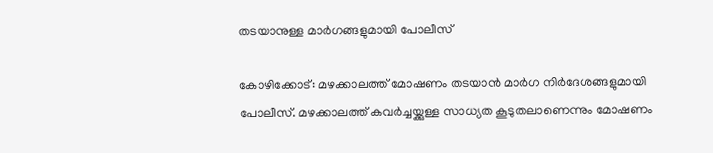തടയാനുള്ള മാര്‍ഗങ്ങളുമായി പോലീസ്‌

കോഴിക്കോട്: മഴക്കാലത്ത് മോഷണം തടയാന്‍ മാര്‍ഗ നിര്‍ദേശങ്ങളുമായി പോലീസ്. മഴക്കാലത്ത് കവര്‍ച്ചയ്ക്കുള്ള സാധ്യത കൂടുതലാണെന്നും മോഷണം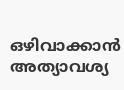ഒഴിവാക്കാന്‍ അത്യാവശ്യ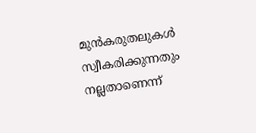മുന്‍കരുതലുകള്‍ സ്വീകരിക്കുന്നതും നല്ലതാണെന്ന്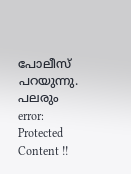പോലീസ് പറയുന്നു. പലരും
error: Protected Content !!